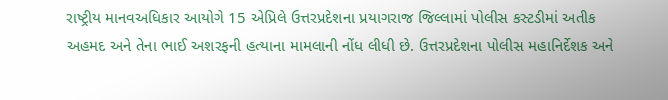રાષ્ટ્રીય માનવઅધિકાર આયોગે 15 એપ્રિલે ઉત્તરપ્રદેશના પ્રયાગરાજ જિલ્લામાં પોલીસ કસ્ટડીમાં અતીક અહમદ અને તેના ભાઈ અશરફની હત્યાના મામલાની નોંધ લીધી છે. ઉત્તરપ્રદેશના પોલીસ મહાનિર્દેશક અને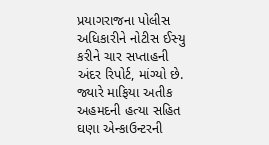પ્રયાગરાજના પોલીસ અધિકારીને નોટીસ ઈસ્યુ કરીને ચાર સપ્તાહની અંદર રિપોર્ટ, માંગ્યો છે. જ્યારે માફિયા અતીક અહમદની હત્યા સહિત ઘણા એન્કાઉન્ટરની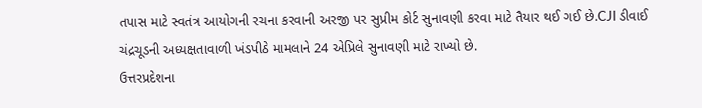તપાસ માટે સ્વતંત્ર આયોગની રચના કરવાની અરજી પર સુપ્રીમ કોર્ટ સુનાવણી કરવા માટે તૈયાર થઈ ગઈ છે.CJI ડીવાઈ ચંદ્રચૂડની અધ્યક્ષતાવાળી ખંડપીઠે મામલાને 24 એપ્રિલે સુનાવણી માટે રાખ્યો છે.
ઉત્તરપ્રદેશના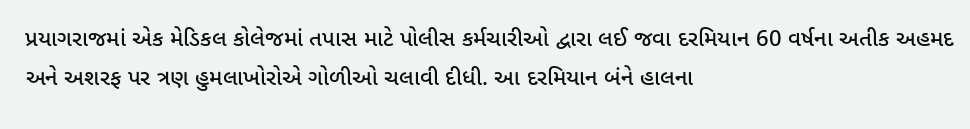પ્રયાગરાજમાં એક મેડિકલ કોલેજમાં તપાસ માટે પોલીસ કર્મચારીઓ દ્વારા લઈ જવા દરમિયાન 60 વર્ષના અતીક અહમદ અને અશરફ પર ત્રણ હુમલાખોરોએ ગોળીઓ ચલાવી દીધી. આ દરમિયાન બંને હાલના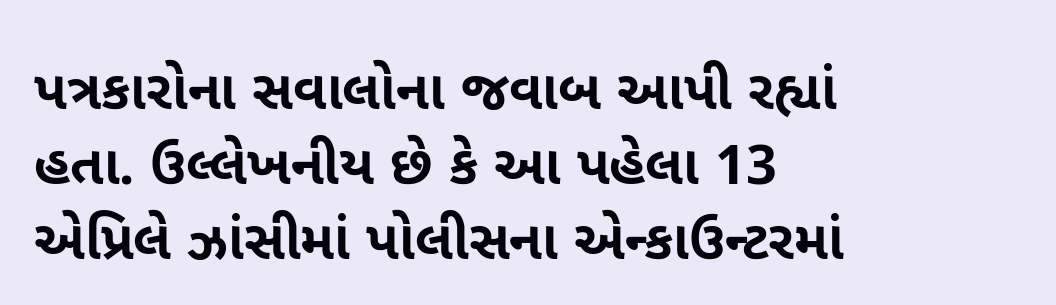પત્રકારોના સવાલોના જવાબ આપી રહ્યાં હતા. ઉલ્લેખનીય છે કે આ પહેલા 13 એપ્રિલે ઝાંસીમાં પોલીસના એન્કાઉન્ટરમાં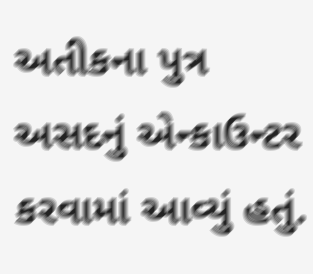અતીકના પુત્ર અસદનું એન્કાઉન્ટર કરવામાં આવ્યું હતું.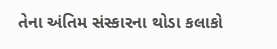તેના અંતિમ સંસ્કારના થોડા કલાકો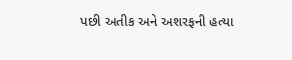પછી અતીક અને અશરફની હત્યા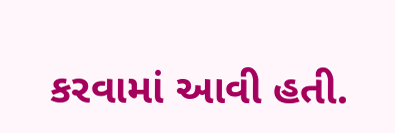કરવામાં આવી હતી.